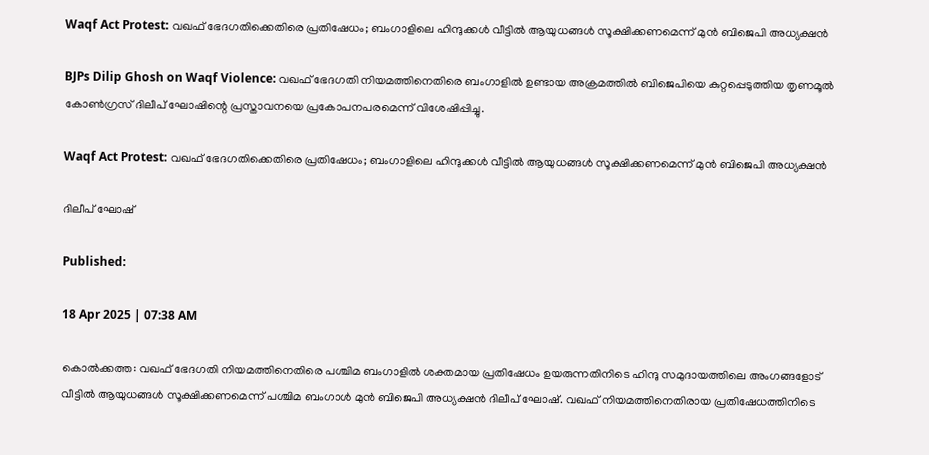Waqf Act Protest: വഖഫ് ഭേദഗതിക്കെതിരെ പ്രതിഷേധം; ബംഗാളിലെ ഹിന്ദുക്കൾ വീട്ടിൽ ആയുധങ്ങൾ സൂക്ഷിക്കണമെന്ന് മുൻ ബിജെപി അധ്യക്ഷൻ

BJPs Dilip Ghosh on Waqf Violence: വഖഫ് ഭേദഗതി നിയമത്തിനെതിരെ ബംഗാളിൽ ഉണ്ടായ അക്രമത്തിൽ ബിജെപിയെ കുറ്റപ്പെടുത്തിയ തൃണമൂൽ കോൺഗ്രസ് ദിലീപ് ഘോഷിന്റെ പ്രസ്താവനയെ പ്രകോപനപരമെന്ന് വിശേഷിപ്പിച്ചു.

Waqf Act Protest: വഖഫ് ഭേദഗതിക്കെതിരെ പ്രതിഷേധം; ബംഗാളിലെ ഹിന്ദുക്കൾ വീട്ടിൽ ആയുധങ്ങൾ സൂക്ഷിക്കണമെന്ന് മുൻ ബിജെപി അധ്യക്ഷൻ

ദിലീപ് ഘോഷ്

Published:

18 Apr 2025 | 07:38 AM

കൊൽക്കത്ത: വഖഫ് ഭേദഗതി നിയമത്തിനെതിരെ പശ്ചിമ ബംഗാളിൽ ശക്തമായ പ്രതിഷേധം ഉയരുന്നതിനിടെ ഹിന്ദു സമുദായത്തിലെ അംഗങ്ങളോട് വീട്ടിൽ ആയുധങ്ങൾ സൂക്ഷിക്കണമെന്ന് പശ്ചിമ ബംഗാൾ മുൻ ബിജെപി അധ്യക്ഷൻ ദിലീപ് ഘോഷ്. വഖഫ് നിയമത്തിനെതിരായ പ്രതിഷേധത്തിനിടെ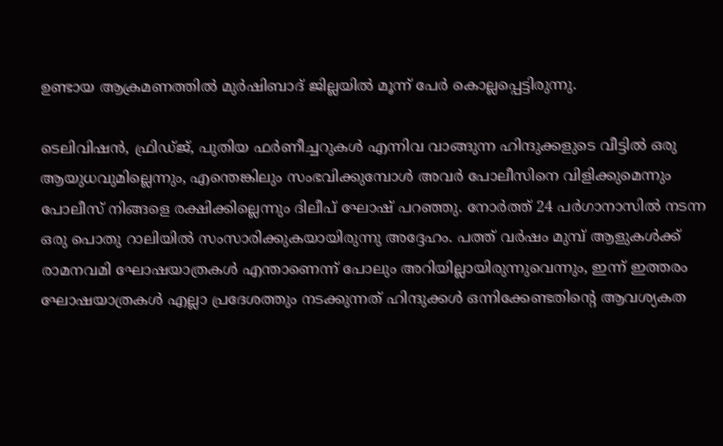ഉണ്ടായ ആക്രമണത്തിൽ മുർഷിബാദ് ജില്ലയിൽ മൂന്ന് പേർ കൊല്ലപ്പെട്ടിരുന്നു.

ടെലിവിഷൻ, ഫ്രിഡ്ജ്, പുതിയ ഫർണീച്ചറുകൾ എന്നിവ വാങ്ങുന്ന ഹിന്ദുക്കളുടെ വീട്ടിൽ ഒരു ആയുധവുമില്ലെന്നും, എന്തെങ്കിലും സംഭവിക്കുമ്പോൾ അവർ പോലീസിനെ വിളിക്കുമെന്നും പോലീസ് നിങ്ങളെ രക്ഷിക്കില്ലെന്നും ദിലീപ് ഘോഷ് പറഞ്ഞു. നോർത്ത് 24 പർഗാനാസിൽ നടന്ന ഒരു പൊതു റാലിയിൽ സംസാരിക്കുകയായിരുന്നു അദ്ദേഹം. പത്ത് വർഷം മുമ്പ് ആളുകൾക്ക് രാമനവമി ഘോഷയാത്രകൾ എന്താണെന്ന് പോലും അറിയില്ലായിരുന്നുവെന്നും, ഇന്ന് ഇത്തരം ഘോഷയാത്രകൾ എല്ലാ പ്രദേശത്തും നടക്കുന്നത് ഹിന്ദുക്കൾ ഒന്നിക്കേണ്ടതിന്റെ ആവശ്യകത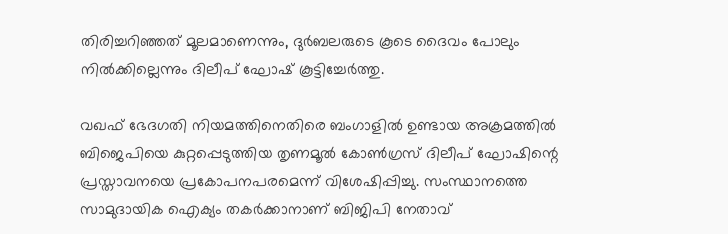തിരിച്ചറിഞ്ഞത് മൂലമാണെന്നും, ദുർബലരുടെ കൂടെ ദൈവം പോലും നിൽക്കില്ലെന്നും ദിലീപ് ഘോഷ് കൂട്ടിച്ചേർത്തു.

വഖഫ് ഭേദഗതി നിയമത്തിനെതിരെ ബംഗാളിൽ ഉണ്ടായ അക്രമത്തിൽ ബിജെപിയെ കുറ്റപ്പെടുത്തിയ തൃണമൂൽ കോൺഗ്രസ് ദിലീപ് ഘോഷിന്റെ പ്രസ്താവനയെ പ്രകോപനപരമെന്ന് വിശേഷിപ്പിച്ചു. സംസ്ഥാനത്തെ സാമുദായിക ഐക്യം തകർക്കാനാണ് ബിജിപി നേതാവ്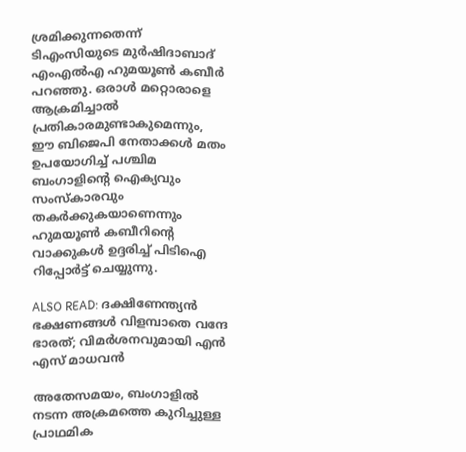ശ്രമിക്കുന്നതെന്ന് ടിഎംസിയുടെ മുർഷിദാബാദ് എംഎൽഎ ഹുമയൂൺ കബീർ പറഞ്ഞു. ഒരാൾ മറ്റൊരാളെ ആക്രമിച്ചാൽ പ്രതികാരമുണ്ടാകുമെന്നും, ഈ ബിജെപി നേതാക്കൾ മതം ഉപയോഗിച്ച് പശ്ചിമ ബംഗാളിന്റെ ഐക്യവും സംസ്കാരവും തകർക്കുകയാണെന്നും ഹുമയൂൺ കബീറിന്റെ വാക്കുകൾ ഉദ്ദരിച്ച് പിടിഐ റിപ്പോർട്ട് ചെയ്യുന്നു.

ALSO READ: ദക്ഷിണേന്ത്യൻ ഭക്ഷണങ്ങൾ വിളമ്പാതെ വന്ദേ ഭാരത്; വിമർശനവുമായി എൻ എസ് മാധവൻ

അതേസമയം, ബംഗാളിൽ നടന്ന അക്രമത്തെ കുറിച്ചുള്ള പ്രാഥമിക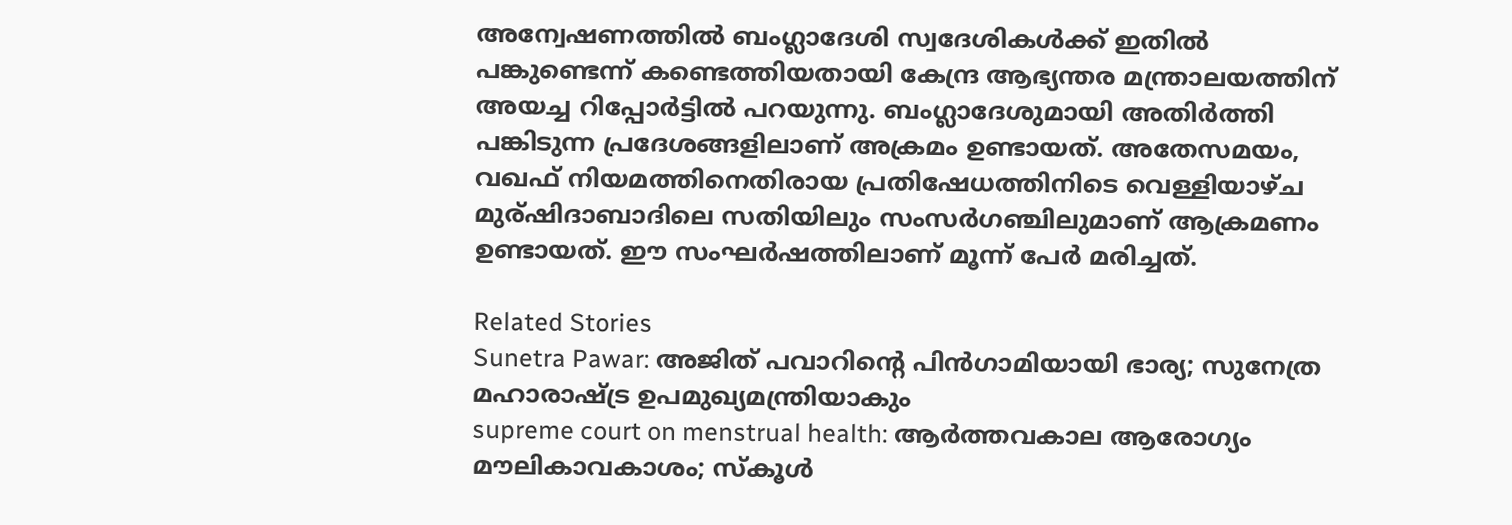അന്വേഷണത്തിൽ ബംഗ്ലാദേശി സ്വദേശികൾക്ക് ഇതിൽ പങ്കുണ്ടെന്ന് കണ്ടെത്തിയതായി കേന്ദ്ര ആഭ്യന്തര മന്ത്രാലയത്തിന് അയച്ച റിപ്പോർട്ടിൽ പറയുന്നു. ബംഗ്ലാദേശുമായി അതിർത്തി പങ്കിടുന്ന പ്രദേശങ്ങളിലാണ് അക്രമം ഉണ്ടായത്. അതേസമയം, വഖഫ് നിയമത്തിനെതിരായ പ്രതിഷേധത്തിനിടെ വെള്ളിയാഴ്ച മുര്ഷിദാബാദിലെ സതിയിലും സംസർഗഞ്ചിലുമാണ് ആക്രമണം ഉണ്ടായത്. ഈ സംഘർഷത്തിലാണ് മൂന്ന് പേർ മരിച്ചത്.

Related Stories
Sunetra Pawar: അജിത് പവാറിന്റെ പിന്‍ഗാമിയായി ഭാര്യ; സുനേത്ര മഹാരാഷ്ട്ര ഉപമുഖ്യമന്ത്രിയാകും
supreme court on menstrual health: ആർത്തവകാല ആരോഗ്യം മൗലികാവകാശം; സ്കൂൾ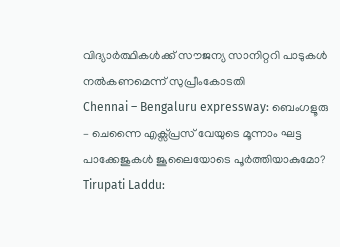വിദ്യാർത്ഥികൾക്ക് സൗജന്യ സാനിറ്ററി പാടുകൾ നൽകണമെന്ന് സുപ്രീംകോടതി
Chennai – Bengaluru expressway: ബെംഗളൂരു – ചെന്നൈ എക്സ്പ്രസ് വേയുടെ മൂന്നാം ഘട്ട പാക്കേജുകൾ ജൂലൈയോടെ പൂർത്തിയാകുമോ?
Tirupati Laddu: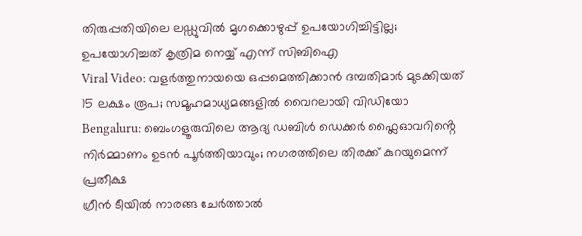തിരുപ്പതിയിലെ ലഡ്ഡുവിൽ മൃഗക്കൊഴുപ്പ് ഉപയോഗിച്ചിട്ടില്ല; ഉപയോഗിച്ചത് കൃത്രിമ നെയ്യ് എന്ന് സിബിഐ
Viral Video: വളർത്തുനായയെ ഒപ്പമെത്തിക്കാൻ ദമ്പതിമാർ മുടക്കിയത് 15 ലക്ഷം രൂപ; സമൂഹമാധ്യമങ്ങളിൽ വൈറലായി വിഡിയോ
Bengaluru: ബെംഗളൂരുവിലെ ആദ്യ ഡബിൾ ഡെക്കർ ഫ്ലൈഓവറിൻ്റെ നിർമ്മാണം ഉടൻ പൂർത്തിയാവും; നഗരത്തിലെ തിരക്ക് കുറയുമെന്ന് പ്രതീക്ഷ
ഗ്രീൻ ടീയിൽ നാരങ്ങ ചേർത്താൽ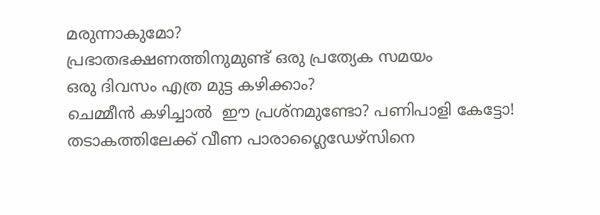മരുന്നാകുമോ?
പ്രഭാതഭക്ഷണത്തിനുമുണ്ട് ഒരു പ്രത്യേക സമയം
ഒരു ദിവസം എത്ര മുട്ട കഴിക്കാം?
ചെമ്മീന്‍ കഴിച്ചാല്‍  ഈ പ്രശ്‌നമുണ്ടോ? പണിപാളി കേട്ടോ!
തടാകത്തിലേക്ക് വീണ പാരാഗ്ലൈഡേഴ്‌സിനെ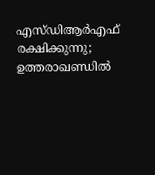എസ്ഡിആര്‍എഫ് രക്ഷിക്കുന്നു; ഉത്തരാഖണ്ഡില്‍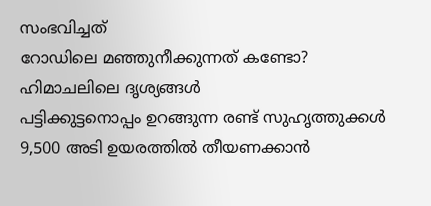സംഭവിച്ചത്‌
റോഡിലെ മഞ്ഞുനീക്കുന്നത് കണ്ടോ? ഹിമാചലിലെ ദൃശ്യങ്ങള്‍
പട്ടിക്കുട്ടനൊപ്പം ഉറങ്ങുന്ന രണ്ട് സുഹൃത്തുക്കൾ
9,500 അടി ഉയരത്തിൽ തീയണക്കാൻ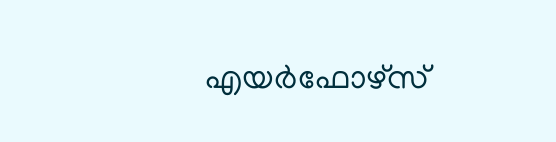എയർഫോഴ്സ്